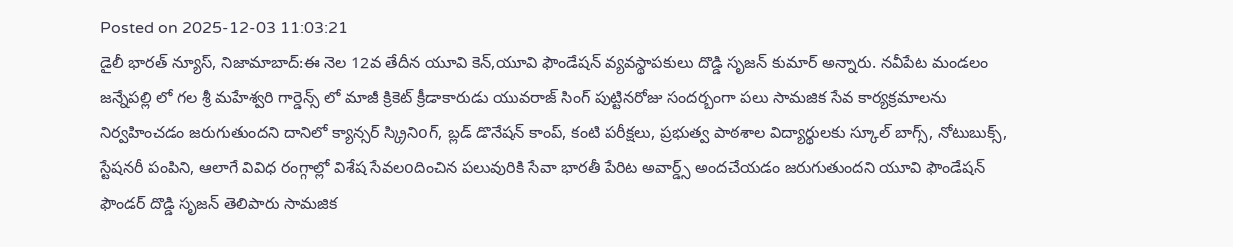Posted on 2025-12-03 11:03:21
డైలీ భారత్ న్యూస్, నిజామాబాద్:ఈ నెల 12వ తేదీన యూవి కెన్,యూవి ఫౌండేషన్ వ్యవస్థాపకులు దొడ్డి సృజన్ కుమార్ అన్నారు. నవీపేట మండలం జన్నేపల్లి లో గల శ్రీ మహేశ్వరి గార్డెన్స్ లో మాజీ క్రికెట్ క్రీడాకారుడు యువరాజ్ సింగ్ పుట్టినరోజు సందర్బంగా పలు సామజిక సేవ కార్యక్రమాలను నిర్వహించడం జరుగుతుందని దానిలో క్యాన్సర్ స్క్రినిoగ్, బ్లడ్ డొనేషన్ కాంప్, కంటి పరీక్షలు, ప్రభుత్వ పాఠశాల విద్యార్థులకు స్కూల్ బాగ్స్, నోటుబుక్స్, స్టేషనరీ పంపిని, ఆలాగే వివిధ రంగ్గాల్లో విశేష సేవలoదించిన పలువురికి సేవా భారతీ పేరిట అవార్డ్స్ అందచేయడం జరుగుతుందని యూవి ఫౌండేషన్ ఫౌండర్ దొడ్డి సృజన్ తెలిపారు సామజిక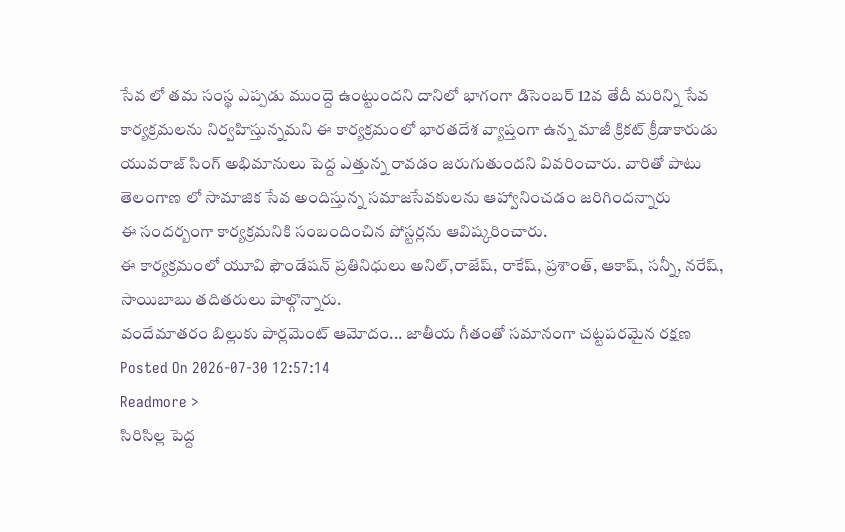సేవ లో తమ సంస్థ ఎప్పడు ముంద్దె ఉంట్టుందని దానిలో భాగంగా డిసెంబర్ 12వ తేదీ మరిన్ని సేవ కార్యక్రమలను నిర్వహిస్తున్నమని ఈ కార్యక్రమంలో భారతదేశ వ్యాప్తంగా ఉన్న మాజీ క్రికట్ క్రీడాకారుడు యువరాజ్ సింగ్ అభిమానులు పెద్ద ఎత్తున్న రావడం జరుగుతుందని వివరించారు. వారితో పాటు తెలంగాణ లో సామాజిక సేవ అందిస్తున్న సమాజసేవకులను ఆహ్వానించడం జరిగిందన్నారు
ఈ సందర్బంగా కార్యక్రమనికి సంబందించిన పోస్టర్లను ఆవిష్కరించారు.
ఈ కార్యక్రమంలో యూవి ఫౌండేషన్ ప్రతినిధులు అనిల్,రాజేష్, రాకేష్, ప్రశాంత్, ఆకాష్, సన్నీ, నరేష్, సాయిబాబు తదితరులు పాల్గొన్నారు.
వందేమాతరం బిల్లుకు పార్లమెంట్ ఆమోదం... జాతీయ గీతంతో సమానంగా చట్టపరమైన రక్షణ
Posted On 2026-07-30 12:57:14
Readmore >
సిరిసిల్ల పెద్ద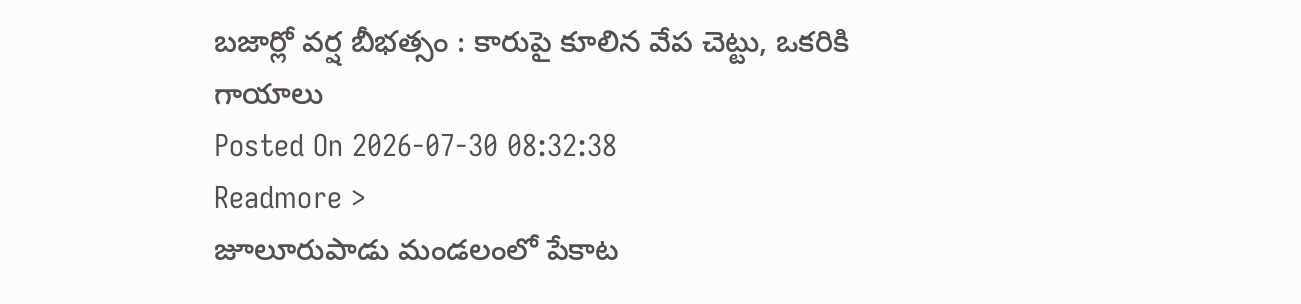బజార్లో వర్ష బీభత్సం : కారుపై కూలిన వేప చెట్టు, ఒకరికి గాయాలు
Posted On 2026-07-30 08:32:38
Readmore >
జూలూరుపాడు మండలంలో పేకాట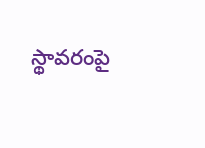స్థావరంపై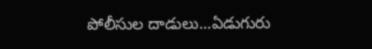పోలీసుల దాడులు...ఏడుగురు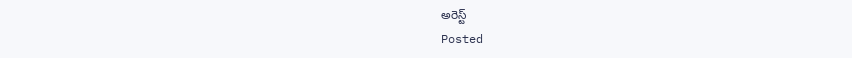అరెస్ట్
Posted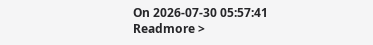On 2026-07-30 05:57:41
Readmore >